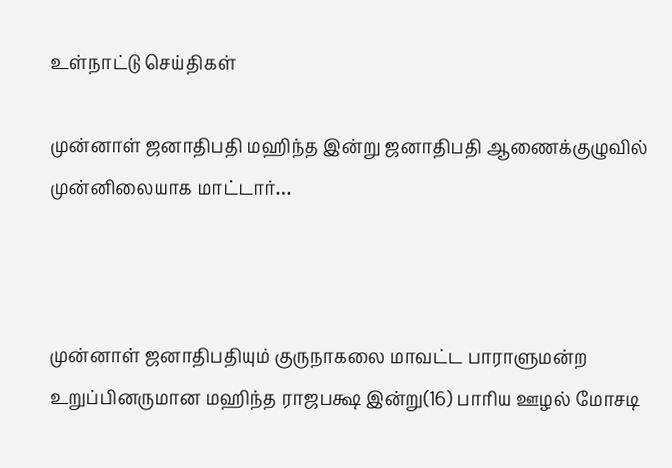உள்நாட்டு செய்திகள்

முன்னாள் ஜனாதிபதி மஹிந்த இன்று ஜனாதிபதி ஆணைக்குழுவில் முன்னிலையாக மாட்டார்…



முன்னாள் ஜனாதிபதியும் குருநாகலை மாவட்ட பாராளுமன்ற உறுப்பினருமான மஹிந்த ராஜபக்ஷ இன்று(16) பாரிய ஊழல் மோசடி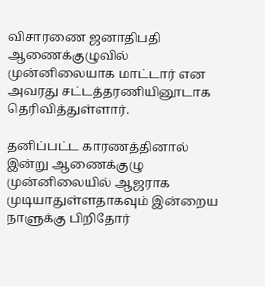விசாரணை ஜனாதிபதி ஆணைக்குழுவில் முன்னிலையாக மாட்டார் என அவரது சட்டத்தரணியினூடாக தெரிவித்துள்ளார்.

தனிப்பட்ட காரணத்தினால் இன்று ஆணைக்குழு முன்னிலையில் ஆஜராக முடியாதுள்ளதாகவும் இன்றைய நாளுக்கு பிறிதோர்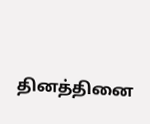தினத்தினை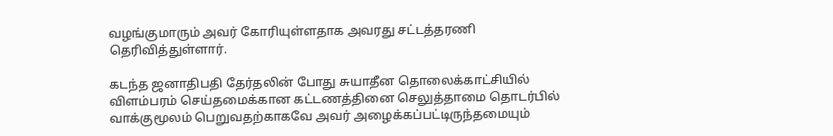வழங்குமாரும் அவர் கோரியுள்ளதாக அவரது சட்டத்தரணி தெரிவித்துள்ளார்.

கடந்த ஜனாதிபதி தேர்தலின் போது சுயாதீன தொலைக்காட்சியில் விளம்பரம் செய்தமைக்கான கட்டணத்தினை செலுத்தாமை தொடர்பில் வாக்குமூலம் பெறுவதற்காகவே அவர் அழைக்கப்பட்டிருந்தமையும்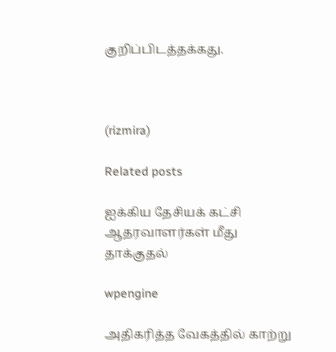குறிப்பிடத்தக்கது.



(rizmira)

Related posts

ஐக்கிய தேசியக் கட்சி ஆதரவாளர்கள் மீது தாக்குதல்

wpengine

அதிகரித்த வேகத்தில் காற்று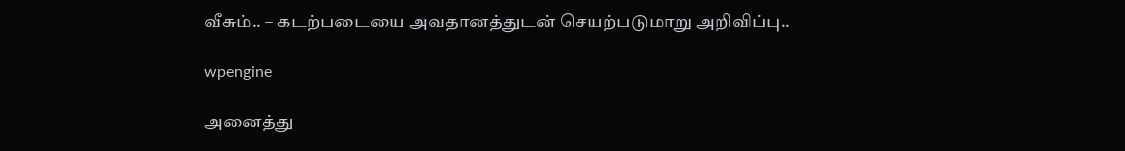வீசும்.. – கடற்படையை அவதானத்துடன் செயற்படுமாறு அறிவிப்பு..

wpengine

அனைத்து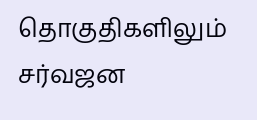தொகுதிகளிலும் சர்வஜன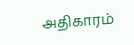அதிகாரம்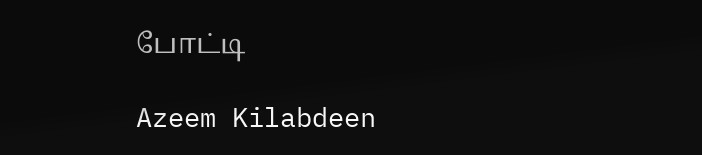போட்டி

Azeem Kilabdeen